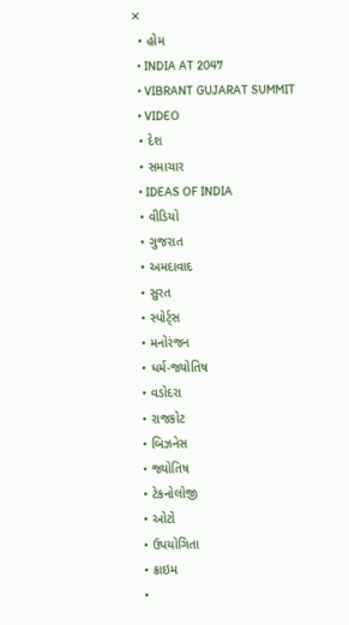✕
  • હોમ
  • INDIA AT 2047
  • VIBRANT GUJARAT SUMMIT
  • VIDEO
  • દેશ
  • સમાચાર
  • IDEAS OF INDIA
  • વીડિયો
  • ગુજરાત
  • અમદાવાદ
  • સુરત
  • સ્પોર્ટ્સ
  • મનોરંજન
  • ધર્મ-જ્યોતિષ
  • વડોદરા
  • રાજકોટ
  • બિઝનેસ
  • જ્યોતિષ
  • ટેકનોલોજી
  • ઓટો
  • ઉપયોગિતા
  • ક્રાઇમ
  •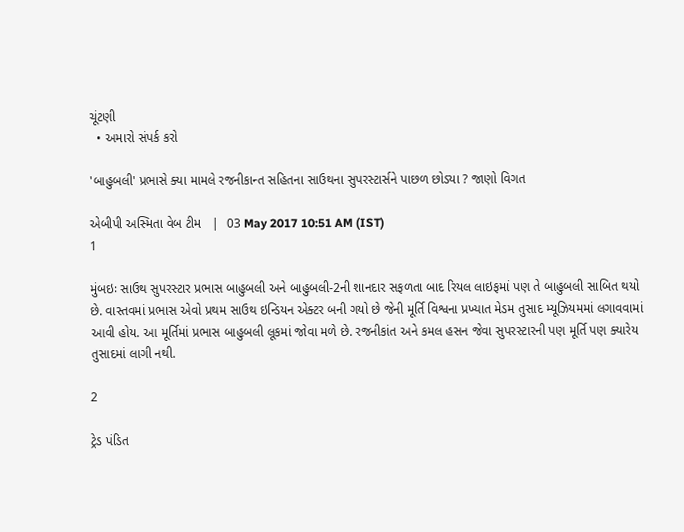ચૂંટણી
  • અમારો સંપર્ક કરો

'બાહુબલી' પ્રભાસે ક્યા મામલે રજનીકાન્ત સહિતના સાઉથના સુપરસ્ટાર્સને પાછળ છોડ્યા ? જાણો વિગત

એબીપી અસ્મિતા વેબ ટીમ   |  03 May 2017 10:51 AM (IST)
1

મુંબઇઃ સાઉથ સુપરસ્ટાર પ્રભાસ બાહુબલી અને બાહુબલી-2ની શાનદાર સફળતા બાદ રિયલ લાઇફમાં પણ તે બાહુબલી સાબિત થયો છે. વાસ્તવમાં પ્રભાસ એવો પ્રથમ સાઉથ ઇન્ડિયન એક્ટર બની ગયો છે જેની મૂર્તિ વિશ્વના પ્રખ્યાત મેડમ તુસાદ મ્યૂઝિયમમાં લગાવવામાં આવી હોય. આ મૂર્તિમાં પ્રભાસ બાહુબલી લૂકમાં જોવા મળે છે. રજનીકાંત અને કમલ હસન જેવા સુપરસ્ટારની પણ મૂર્તિ પણ ક્યારેય તુસાદમાં લાગી નથી.

2

ટ્રેડ પંડિત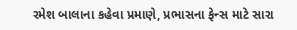રમેશ બાલાના કહેવા પ્રમાણે, પ્રભાસના ફેન્સ માટે સારા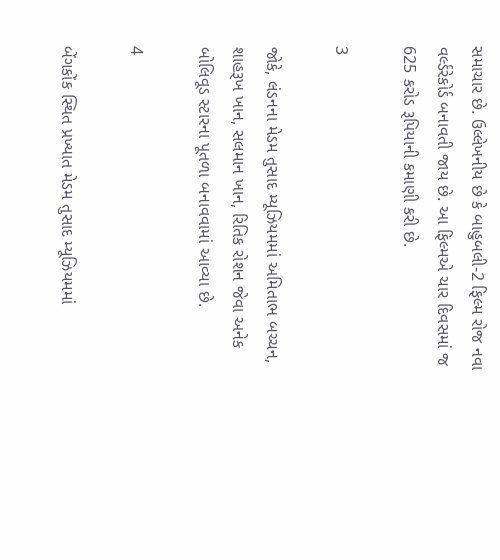સમાચાર છે. ઉલ્લેખનીય છે કે બાહુબલી-2 ફિલ્મ રોજ નવા વર્લ્ડરેકોર્ડ બનાવતી જાય છે. આ ફિલ્મએ ચાર દિવસમાં જ 625 કરોડ રૂપિયાની કમાણી કરી છે.

3

જોકે, લંડનના મેડમ તુસાદ મ્યૂઝિયમમાં અમિતાભ બચ્ચન, શાહરૂખ ખાન, સલમાન ખાન, રિતિક રોશન જેવા અનેક બોલિવૂડ સ્ટારના પૂતળા બનાવવામાં આવ્યા છે.

4

બેંગકોંક સ્થિત પ્રખ્યાત મેડમ તુસાદ મ્યૂઝિયમમાં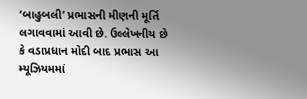‘બાહુબલી’ પ્રભાસની મીણની મૂર્તિ લગાવવામાં આવી છે. ઉલ્લેખનીય છે કે વડાપ્રધાન મોદી બાદ પ્રભાસ આ મ્યૂઝિયમમાં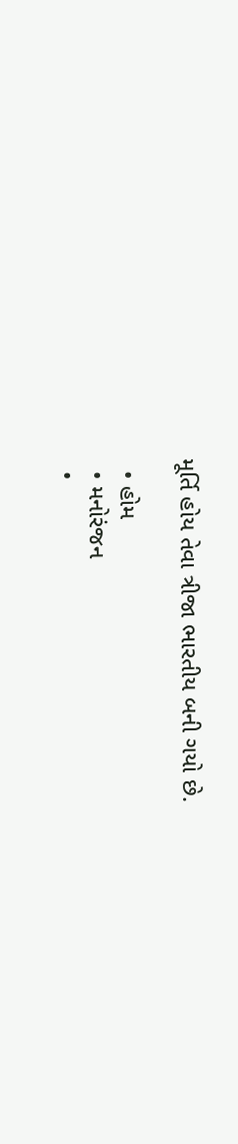મૂર્તિ હોય તેવા ત્રીજા ભારતીય બની ગયો છે.

  • હોમ
  • મનોરંજન
  •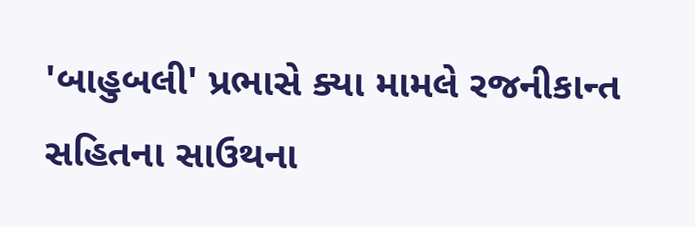'બાહુબલી' પ્રભાસે ક્યા મામલે રજનીકાન્ત સહિતના સાઉથના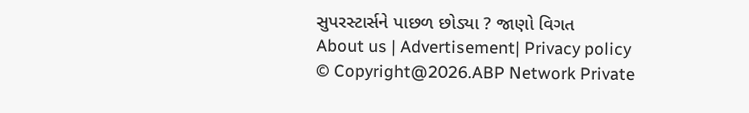સુપરસ્ટાર્સને પાછળ છોડ્યા ? જાણો વિગત
About us | Advertisement| Privacy policy
© Copyright@2026.ABP Network Private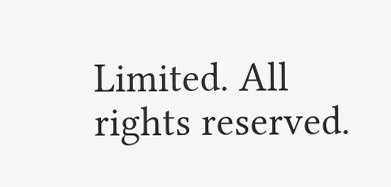Limited. All rights reserved.